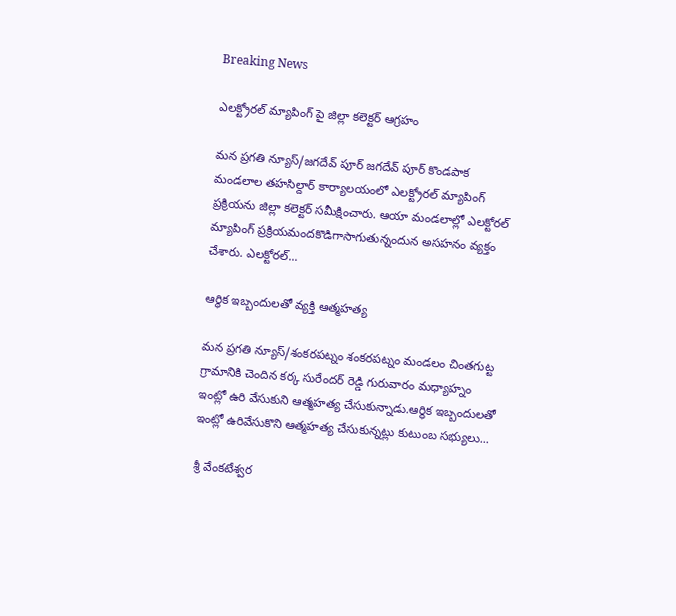Breaking News

ఎలక్ట్రోరల్ మ్యాపింగ్ పై జిల్లా కలెక్టర్ ఆగ్రహం

మన ప్రగతి న్యూస్/జగదేవ్ పూర్ జగదేవ్ పూర్ కొండపాక మండలాల తహసిల్దార్ కార్యాలయంలో ఎలక్ట్రోరల్ మ్యాపింగ్ ప్రక్రియను జిల్లా కలెక్టర్ సమీక్షించారు. ఆయా మండలాల్లో ఎలక్టోరల్ మ్యాపింగ్ ప్రక్రియమందకొడిగాసాగుతున్నందున అసహనం వ్యక్తం చేశారు. ఎలక్టోరల్...

ఆర్థిక ఇబ్బందులతో వ్యక్తి ఆత్మహత్య

మన ప్రగతి న్యూస్/శంకరపట్నం శంకరపట్నం మండలం చింతగుట్ట గ్రామానికి చెందిన కర్క సురేందర్ రెడ్డి గురువారం మధ్యాహ్నం ఇంట్లో ఉరి వేసుకుని ఆత్మహత్య చేసుకున్నాడు.ఆర్థిక ఇబ్బందులతో ఇంట్లో ఉరివేసుకొని ఆత్మహత్య చేసుకున్నట్లు కుటుంబ సభ్యులు...

శ్రీ వేంకటేశ్వర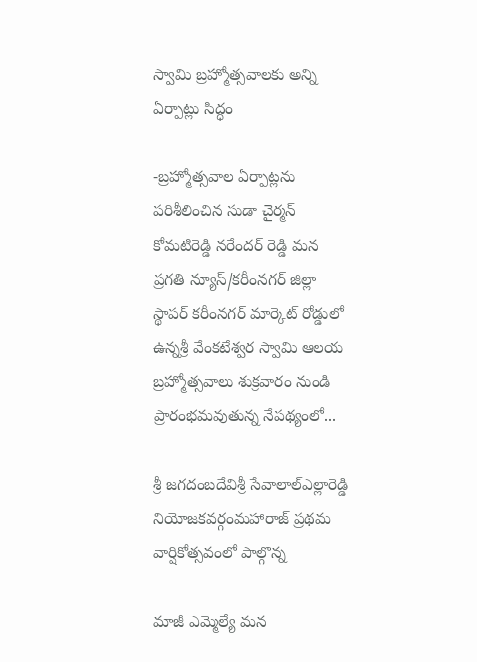స్వామి బ్రహ్మోత్సవాలకు అన్ని ఏర్పాట్లు సిద్ధం

-బ్రహ్మోత్సవాల ఏర్పాట్లను పరిశీలించిన సుడా చైర్మన్ కోమటిరెడ్డి నరేందర్ రెడ్డి మన ప్రగతి న్యూస్/కరీంనగర్ జిల్లా స్థాపర్ కరీంనగర్ మార్కెట్ రోడ్డులో ఉన్నశ్రీ వేంకటేశ్వర స్వామి ఆలయ బ్రహ్మోత్సవాలు శుక్రవారం నుండి ప్రారంభమవుతున్న నేపథ్యంలో...

శ్రీ జగదంబదేవిశ్రీ సేవాలాల్ఎల్లారెడ్డి నియోజకవర్గంమహారాజ్ ప్రథమ వార్షికోత్సవంలో పాల్గొన్న

మాజీ ఎమ్మెల్యే మన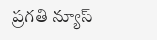ప్రగతి న్యూస్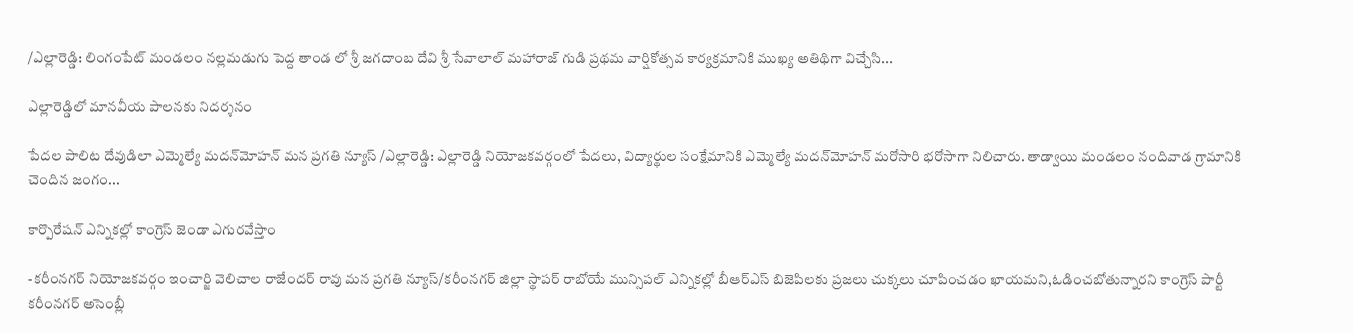/ఎల్లారెడ్డి: లింగంపేట్ మండలం నల్లమడుగు పెద్ద తాండ లో శ్రీ జగదాంబ దేవి శ్రీ సేవాలాల్ మహారాజ్ గుడి ప్రథమ వార్షికోత్సవ కార్యక్రమానికి ముఖ్య అతిథిగా విచ్చేసి...

ఎల్లారెడ్డిలో మానవీయ పాలనకు నిదర్శనం

పేదల పాలిట దేవుడిలా ఎమ్మెల్యే మదన్‌మోహన్ మన ప్రగతి న్యూస్ /ఎల్లారెడ్డి: ఎల్లారెడ్డి నియోజకవర్గంలో పేదలు, విద్యార్థుల సంక్షేమానికి ఎమ్మెల్యే మదన్‌మోహన్ మరోసారి భరోసాగా నిలిచారు. తాడ్వాయి మండలం నందివాడ గ్రామానికి చెందిన జంగం...

కార్పొరేషన్ ఎన్నికల్లో కాంగ్రెస్ జెండా ఎగురవేస్తాం

-కరీంనగర్ నియోజకవర్గం ఇంచార్జి వెలిచాల రాజేందర్ రావు మన ప్రగతి న్యూస్/కరీంనగర్ జిల్లా స్థాపర్ రాబోయే మున్సిపల్ ఎన్నికల్లో బీఆర్ఎస్ బిజెపిలకు ప్రజలు చుక్కలు చూపించడం ఖాయమని,ఓడించబోతున్నారని కాంగ్రెస్ పార్టీ కరీంనగర్ అసెంబ్లీ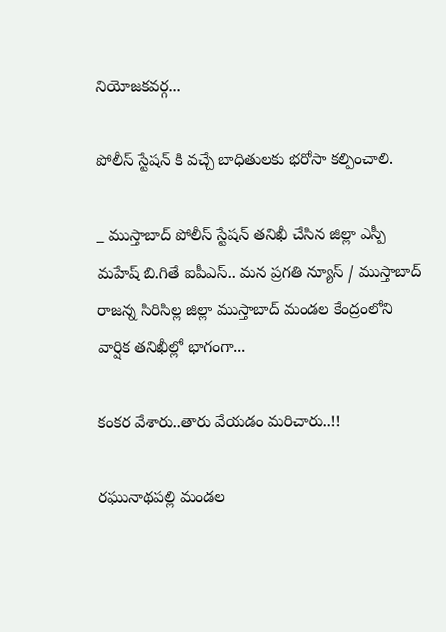నియోజకవర్గ...

పోలీస్ స్టేషన్ కి వచ్చే బాధితులకు భరోసా కల్పించాలి.

_ ముస్తాబాద్ పోలీస్ స్టేషన్ తనిఖీ చేసిన జిల్లా ఎస్పీ మహేష్ బి.గితే ఐపీఎస్.. మన ప్రగతి న్యూస్ / ముస్తాబాద్ రాజన్న సిరిసిల్ల జిల్లా ముస్తాబాద్ మండల కేంద్రంలోని వార్షిక తనిఖీల్లో భాగంగా...

కంకర వేశారు..తారు వేయడం మరిచారు..!!

రఘునాథపల్లి మండల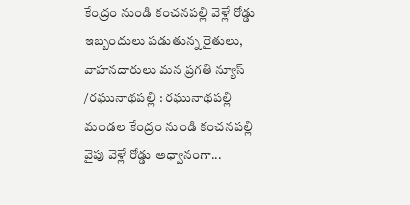కేంద్రం నుండి కంచనపల్లి వెళ్లే రోడ్డు ఇబ్బందులు పడుతున్న రైతులు, వాహనదారులు మన ప్రగతి న్యూస్ /రఘునాథపల్లి : రఘునాథపల్లి మండల కేంద్రం నుండి కంచనపల్లి వైపు వెళ్లే రోడ్డు అధ్వానంగా...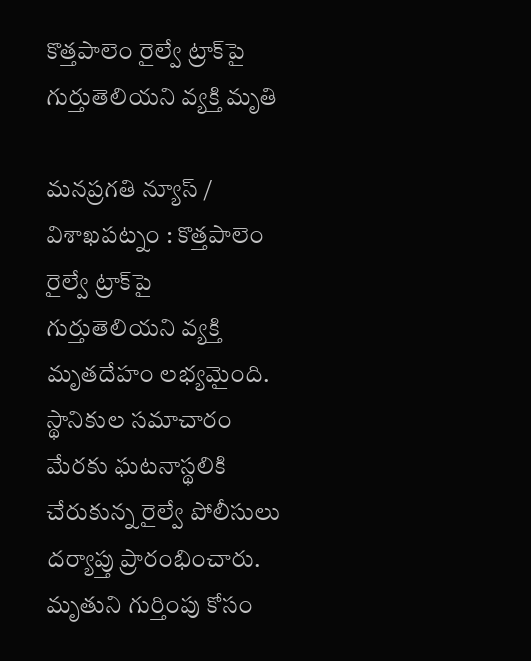కొత్తపాలెం రైల్వే ట్రాక్‌పై గుర్తుతెలియని వ్యక్తి మృతి

మనప్రగతి న్యూస్ / విశాఖపట్నం : కొత్తపాలెం రైల్వే ట్రాక్‌పై గుర్తుతెలియని వ్యక్తి మృతదేహం లభ్యమైంది. స్థానికుల సమాచారం మేరకు ఘటనాస్థలికి చేరుకున్న రైల్వే పోలీసులు దర్యాప్తు ప్రారంభించారు. మృతుని గుర్తింపు కోసం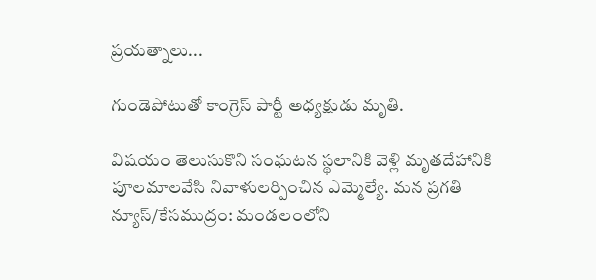ప్రయత్నాలు...

గుండెపోటుతో కాంగ్రెస్ పార్టీ అధ్యక్షుడు మృతి.

విషయం తెలుసుకొని సంఘటన స్థలానికి వెళ్లి మృతదేహానికి పూలమాలవేసి నివాళులర్పించిన ఎమ్మెల్యే. మన ప్రగతి న్యూస్/కేసముద్రం: మండలంలోని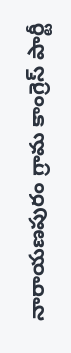నారాయణపురం గ్రామ కాంగ్రెస్ పార్టీ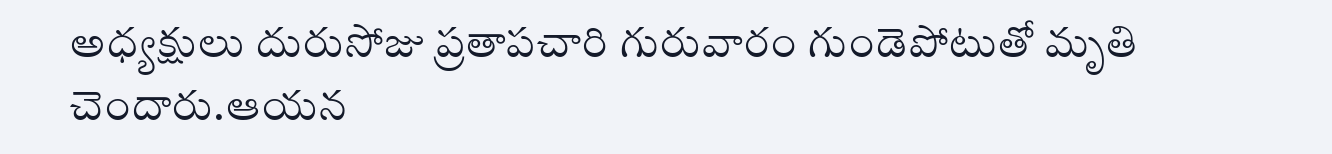అధ్యక్షులు దురుసోజు ప్రతాపచారి గురువారం గుండెపోటుతో మృతి చెందారు.ఆయన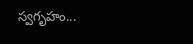స్వగృహం...